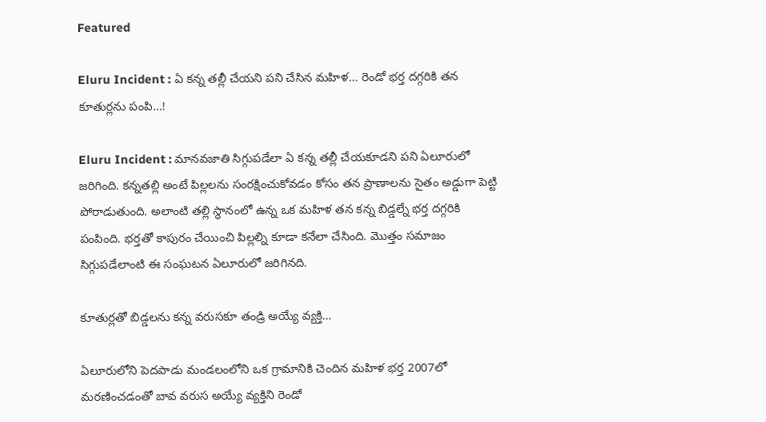Featured

Eluru Incident : ఏ కన్న తల్లీ చేయని పని చేసిన మహిళ… రెండో భర్త దగ్గరికి తన కూతుర్లను పంపి…!

Eluru Incident : మానవజాతి సిగ్గుపడేలా ఏ కన్న తల్లీ చేయకూడని పని ఏలూరులో జరిగింది. కన్నతల్లి అంటే పిల్లలను సంరక్షించుకోవడం కోసం తన ప్రాణాలను సైతం అడ్డుగా పెట్టి పోరాడుతుంది. అలాంటి తల్లి స్థానంలో ఉన్న ఒక మహిళ తన కన్న బిడ్డల్నే భర్త దగ్గరికి పంపింది. భర్తతో కాపురం చేయించి పిల్లల్ని కూడా కనేలా చేసింది. మొత్తం సమాజం సిగ్గుపడేలాంటి ఈ సంఘటన ఏలూరులో జరిగినది.

కూతుర్లతో బిడ్డలను కన్న వరుసకూ తండ్రి అయ్యే వ్యక్తి…

ఏలూరులోని పెదపాడు మండలంలోని ఒక గ్రామానికి చెందిన మహిళ భర్త 2007లో మరణించడంతో బావ వరుస అయ్యే వ్యక్తిని రెండో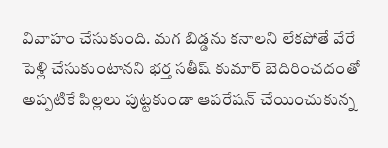వివాహం చేసుకుంది. మగ బిడ్డను కనాలని లేకపోతే వేరే పెళ్లి చేసుకుంటానని భర్త సతీష్ కుమార్ బెదిరించదంతో అప్పటికే పిల్లలు పుట్టకుండా ఆపరేషన్ చేయించుకున్న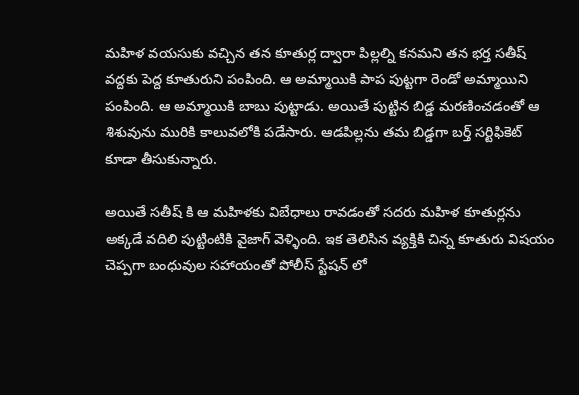మహిళ వయసుకు వచ్చిన తన కూతుర్ల ద్వారా పిల్లల్ని కనమని తన భర్త సతీష్ వద్దకు పెద్ద కూతురుని పంపింది. ఆ అమ్మాయికి పాప పుట్టగా రెండో అమ్మాయిని పంపింది. ఆ అమ్మాయికి బాబు పుట్టాడు. అయితే పుట్టిన బిడ్డ మరణించడంతో ఆ శిశువును మురికి కాలువలోకి పడేసారు. ఆడపిల్లను తమ బిడ్డగా బర్త్ సర్టిఫికెట్ కూడా తీసుకున్నారు.

అయితే సతీష్ కి ఆ మహిళకు విబేధాలు రావడంతో సదరు మహిళ కూతుర్లను అక్కడే వదిలి పుట్టింటికి వైజాగ్ వెళ్ళింది. ఇక తెలిసిన వ్యక్తికి చిన్న కూతురు విషయం చెప్పగా బంధువుల సహాయంతో పోలీస్ స్టేషన్ లో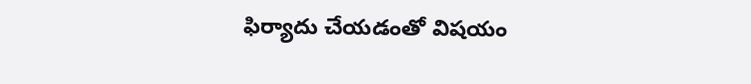ఫిర్యాదు చేయడంతో విషయం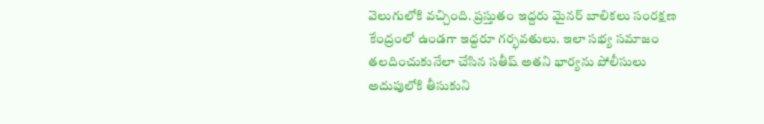వెలుగులోకి వచ్చింది. ప్రస్తుతం ఇద్దరు మైనర్ బాలికలు సంరక్షణ కేంద్రంలో ఉండగా ఇద్దరూ గర్భవతులు. ఇలా సభ్య సమాజం తలదించుకునేలా చేసిన సతీష్ అతని భార్యను పోలీసులు అదుపులోకి తీసుకుని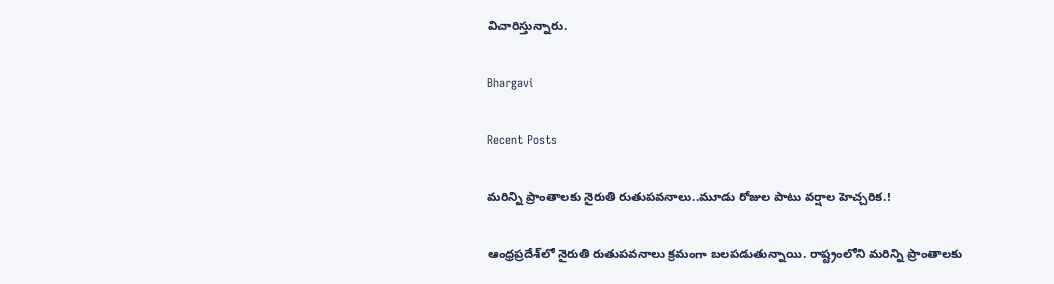విచారిస్తున్నారు.

Bhargavi

Recent Posts

మరిన్ని ప్రాంతాలకు నైరుతి రుతుపవనాలు..మూడు రోజుల పాటు వర్షాల హెచ్చరిక.!

ఆంధ్రప్రదేశ్‌లో నైరుతి రుతుపవనాలు క్రమంగా బలపడుతున్నాయి. రాష్ట్రంలోని మరిన్ని ప్రాంతాలకు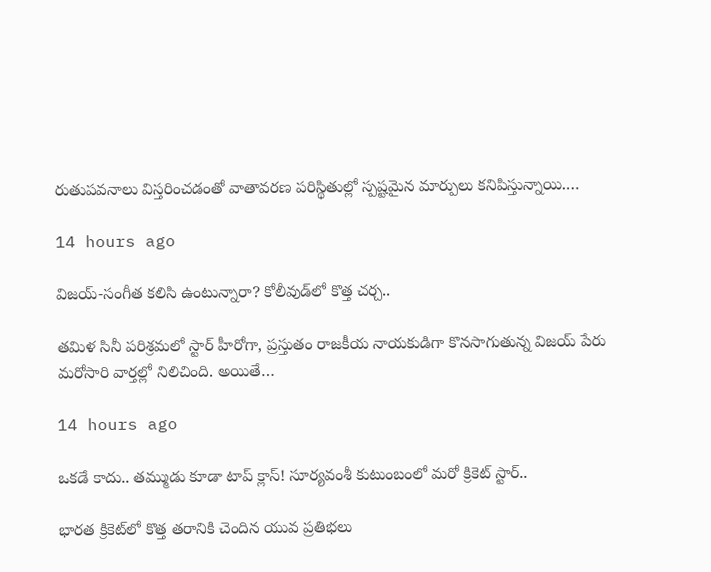రుతుపవనాలు విస్తరించడంతో వాతావరణ పరిస్థితుల్లో స్పష్టమైన మార్పులు కనిపిస్తున్నాయి.…

14 hours ago

విజయ్-సంగీత కలిసి ఉంటున్నారా? కోలీవుడ్‌లో కొత్త చర్చ..

తమిళ సినీ పరిశ్రమలో స్టార్ హీరోగా, ప్రస్తుతం రాజకీయ నాయకుడిగా కొనసాగుతున్న విజయ్ పేరు మరోసారి వార్తల్లో నిలిచింది. అయితే…

14 hours ago

ఒకడే కాదు.. తమ్ముడు కూడా టాప్ క్లాస్! సూర్యవంశీ కుటుంబంలో మరో క్రికెట్ స్టార్..

భారత క్రికెట్‌లో కొత్త తరానికి చెందిన యువ ప్రతిభలు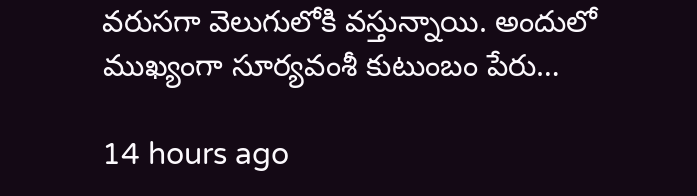వరుసగా వెలుగులోకి వస్తున్నాయి. అందులో ముఖ్యంగా సూర్యవంశీ కుటుంబం పేరు…

14 hours ago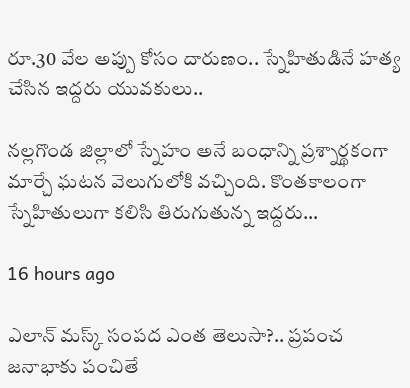రూ.30 వేల అప్పు కోసం దారుణం.. స్నేహితుడినే హత్య చేసిన ఇద్దరు యువకులు..

నల్లగొండ జిల్లాలో స్నేహం అనే బంధాన్ని ప్రశ్నార్థకంగా మార్చే ఘటన వెలుగులోకి వచ్చింది. కొంతకాలంగా స్నేహితులుగా కలిసి తిరుగుతున్న ఇద్దరు…

16 hours ago

ఎలాన్ మస్క్ సంపద ఎంత తెలుసా?.. ప్రపంచ జనాభాకు పంచితే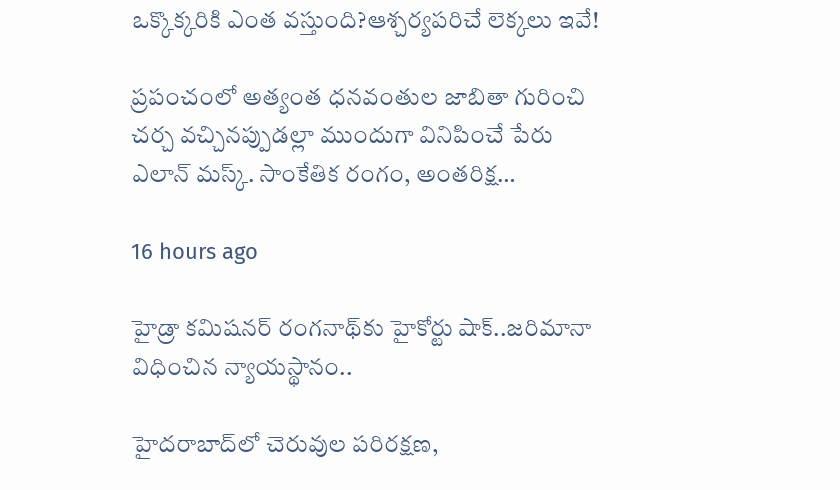ఒక్కొక్కరికి ఎంత వస్తుంది?ఆశ్చర్యపరిచే లెక్కలు ఇవే!

ప్రపంచంలో అత్యంత ధనవంతుల జాబితా గురించి చర్చ వచ్చినప్పుడల్లా ముందుగా వినిపించే పేరు ఎలాన్ మస్క్. సాంకేతిక రంగం, అంతరిక్ష…

16 hours ago

హైడ్రా కమిషనర్ రంగనాథ్‌కు హైకోర్టు షాక్..జరిమానా విధించిన న్యాయస్థానం..

హైదరాబాద్‌లో చెరువుల పరిరక్షణ,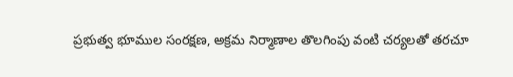ప్రభుత్వ భూముల సంరక్షణ, అక్రమ నిర్మాణాల తొలగింపు వంటి చర్యలతో తరచూ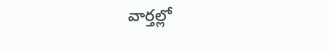వార్తల్లో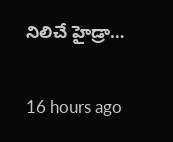నిలిచే హైడ్రా…

16 hours ago